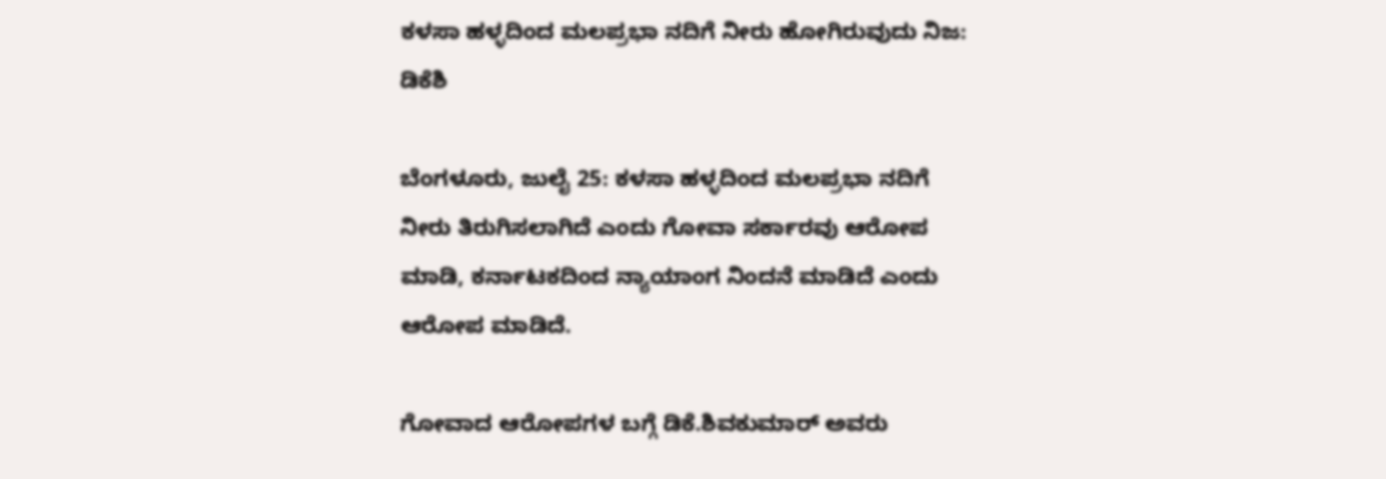ಕಳಸಾ ಹಳ್ಳದಿಂದ ಮಲಪ್ರಭಾ ನದಿಗೆ ನೀರು ಹೋಗಿರುವುದು ನಿಜ: ಡಿಕೆಶಿ

ಬೆಂಗಳೂರು, ಜುಲೈ 25: ಕಳಸಾ ಹಳ್ಳದಿಂದ ಮಲಪ್ರಭಾ ನದಿಗೆ ನೀರು ತಿರುಗಿಸಲಾಗಿದೆ ಎಂದು ಗೋವಾ ಸರ್ಕಾರವು ಆರೋಪ ಮಾಡಿ, ಕರ್ನಾಟಕದಿಂದ ನ್ಯಾಯಾಂಗ ನಿಂದನೆ ಮಾಡಿದೆ ಎಂದು ಆರೋಪ ಮಾಡಿದೆ.

ಗೋವಾದ ಆರೋಪಗಳ ಬಗ್ಗೆ ಡಿಕೆ.ಶಿವಕುಮಾರ್ ಅವರು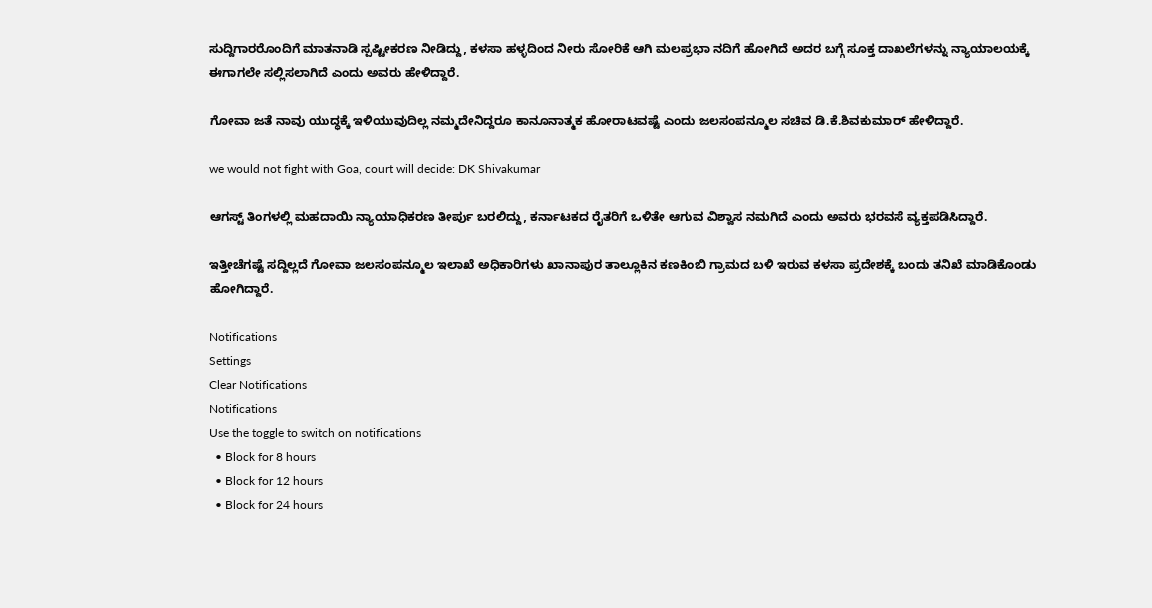ಸುದ್ದಿಗಾರರೊಂದಿಗೆ ಮಾತನಾಡಿ ಸ್ಪಷ್ಟೀಕರಣ ನೀಡಿದ್ದು, ಕಳಸಾ ಹಳ್ಳದಿಂದ ನೀರು ಸೋರಿಕೆ ಆಗಿ ಮಲಪ್ರಭಾ ನದಿಗೆ ಹೋಗಿದೆ ಅದರ ಬಗ್ಗೆ ಸೂಕ್ತ ದಾಖಲೆಗಳನ್ನು ನ್ಯಾಯಾಲಯಕ್ಕೆ ಈಗಾಗಲೇ ಸಲ್ಲಿಸಲಾಗಿದೆ ಎಂದು ಅವರು ಹೇಳಿದ್ದಾರೆ.

ಗೋವಾ ಜತೆ ನಾವು ಯುದ್ಧಕ್ಕೆ ಇಳಿಯುವುದಿಲ್ಲ ನಮ್ಮದೇನಿದ್ದರೂ ಕಾನೂನಾತ್ಮಕ ಹೋರಾಟವಷ್ಟೆ ಎಂದು ಜಲಸಂಪನ್ಮೂಲ ಸಚಿವ ಡಿ.ಕೆ.ಶಿವಕುಮಾರ್ ಹೇಳಿದ್ದಾರೆ.

we would not fight with Goa, court will decide: DK Shivakumar

ಆಗಸ್ಟ್‌ ತಿಂಗಳಲ್ಲಿ ಮಹದಾಯಿ ನ್ಯಾಯಾಧಿಕರಣ ತೀರ್ಪು ಬರಲಿದ್ದು, ಕರ್ನಾಟಕದ ರೈತರಿಗೆ ಒಳಿತೇ ಆಗುವ ವಿಶ್ವಾಸ ನಮಗಿದೆ ಎಂದು ಅವರು ಭರವಸೆ ವ್ಯಕ್ತಪಡಿಸಿದ್ದಾರೆ.

ಇತ್ತೀಚೆಗಷ್ಟೆ ಸದ್ದಿಲ್ಲದೆ ಗೋವಾ ಜಲಸಂಪನ್ಮೂಲ ಇಲಾಖೆ ಅಧಿಕಾರಿಗಳು ಖಾನಾಪುರ ತಾಲ್ಲೂಕಿನ ಕಣಕಿಂಬಿ ಗ್ರಾಮದ ಬಳಿ ಇರುವ ಕಳಸಾ ಪ್ರದೇಶಕ್ಕೆ ಬಂದು ತನಿಖೆ ಮಾಡಿಕೊಂಡು ಹೋಗಿದ್ದಾರೆ.

Notifications
Settings
Clear Notifications
Notifications
Use the toggle to switch on notifications
  • Block for 8 hours
  • Block for 12 hours
  • Block for 24 hours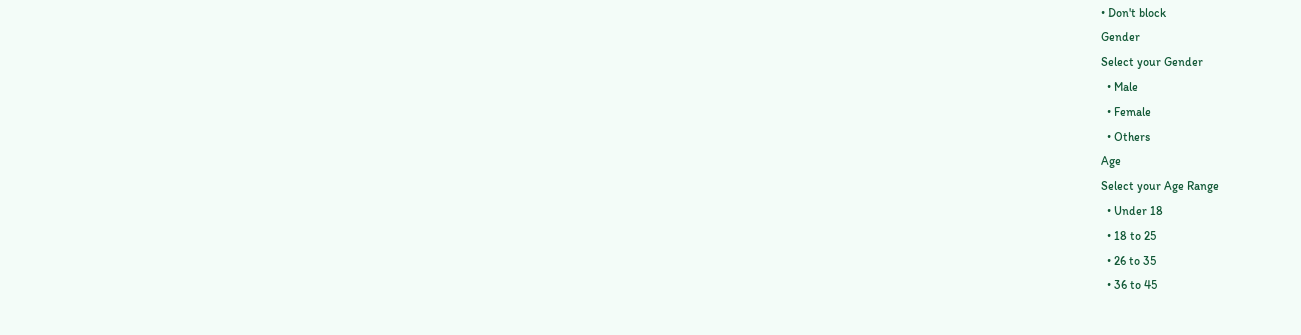• Don't block
Gender
Select your Gender
  • Male
  • Female
  • Others
Age
Select your Age Range
  • Under 18
  • 18 to 25
  • 26 to 35
  • 36 to 45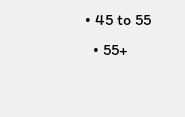• 45 to 55
  • 55+